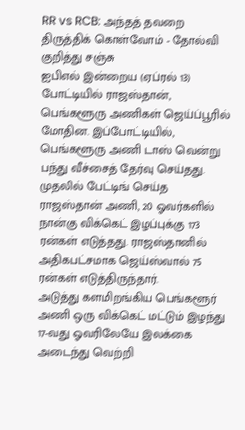RR vs RCB: அந்தத் தவறை திருத்திக் கொள்வோம் - தோல்வி குறித்து சஞ்சு
ஐபிஎல் இன்றைய (ஏப்ரல் 13) போட்டியில் ராஜஸ்தான், பெங்களூரு அணிகள் ஜெய்ப்பூரில் மோதின. இப்போட்டியில், பெங்களூரு அணி டாஸ் வென்று பந்து வீச்சைத் தேர்வு செய்தது.
முதலில் பேட்டிங் செய்த ராஜஸ்தான் அணி, 20 ஓவர்களில் நான்கு விக்கெட் இழப்புக்கு 173 ரன்கள் எடுத்தது. ராஜஸ்தானில் அதிகபட்சமாக ஜெய்ஸ்வால் 75 ரன்கள் எடுத்திருந்தார்.
அடுத்து களமிறங்கிய பெங்களூர் அணி ஒரு விக்கெட் மட்டும் இழந்து 17-வது ஓவரிலேயே இலக்கை அடைந்து வெற்றி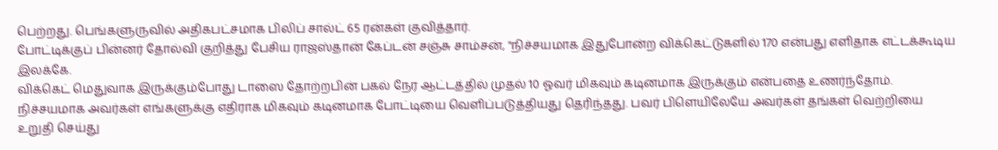பெற்றது. பெங்களுருவில் அதிகபட்சமாக பிலிப் சால்ட் 65 ரன்கள் குவித்தார்.
போட்டிக்குப் பின்னர் தோல்வி குறித்து பேசிய ராஜஸ்தான் கேப்டன் சஞ்சு சாம்சன், "நிச்சயமாக இதுபோன்ற விக்கெட்டுகளில் 170 என்பது எளிதாக எட்டக்கூடிய இலக்கே.
விக்கெட் மெதுவாக இருக்கும்போது டாஸை தோற்றபின் பகல் நேர ஆட்டத்தில் முதல் 10 ஓவர் மிகவும் கடினமாக இருக்கும் என்பதை உணர்ந்தோம்.
நிச்சயமாக அவர்கள் எங்களுக்கு எதிராக மிகவும் கடினமாக போட்டியை வெளிப்படுத்தியது தெரிந்தது. பவர் பிளெயிலேயே அவர்கள் தங்கள் வெற்றியை உறுதி செய்து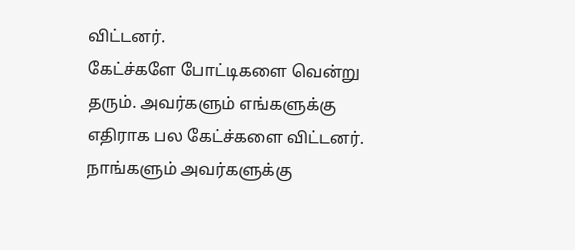விட்டனர்.
கேட்ச்களே போட்டிகளை வென்று தரும். அவர்களும் எங்களுக்கு எதிராக பல கேட்ச்களை விட்டனர். நாங்களும் அவர்களுக்கு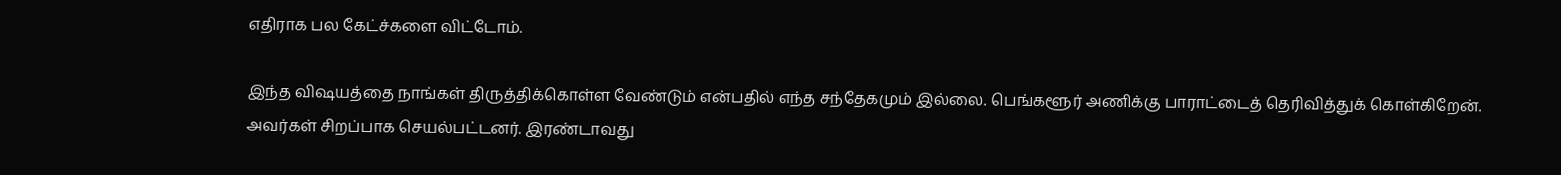எதிராக பல கேட்ச்களை விட்டோம்.

இந்த விஷயத்தை நாங்கள் திருத்திக்கொள்ள வேண்டும் என்பதில் எந்த சந்தேகமும் இல்லை. பெங்களூர் அணிக்கு பாராட்டைத் தெரிவித்துக் கொள்கிறேன்.
அவர்கள் சிறப்பாக செயல்பட்டனர். இரண்டாவது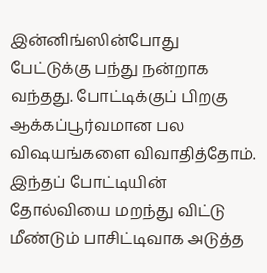இன்னிங்ஸின்போது பேட்டுக்கு பந்து நன்றாக வந்தது. போட்டிக்குப் பிறகு ஆக்கப்பூர்வமான பல விஷயங்களை விவாதித்தோம்.
இந்தப் போட்டியின் தோல்வியை மறந்து விட்டு மீண்டும் பாசிட்டிவாக அடுத்த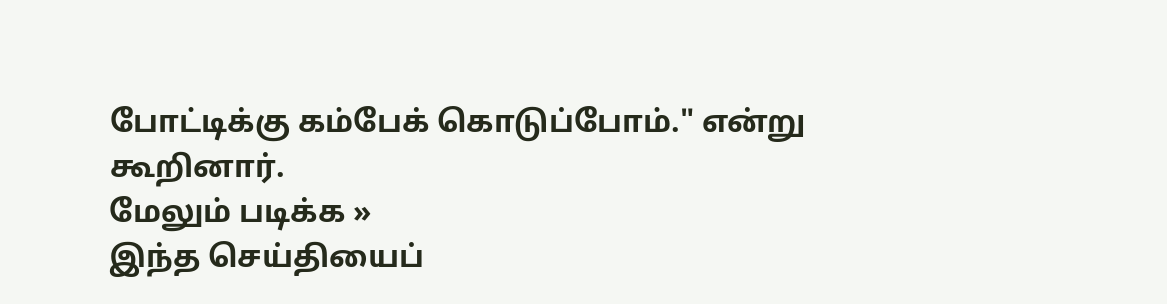போட்டிக்கு கம்பேக் கொடுப்போம்." என்று கூறினார்.
மேலும் படிக்க »
இந்த செய்தியைப்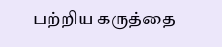பற்றிய கருத்தை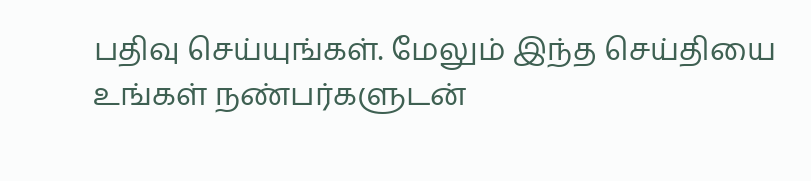பதிவு செய்யுங்கள். மேலும் இந்த செய்தியை உங்கள் நண்பர்களுடன்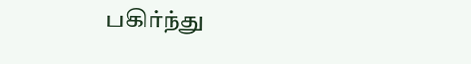பகிர்ந்து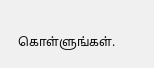கொள்ளுங்கள்.